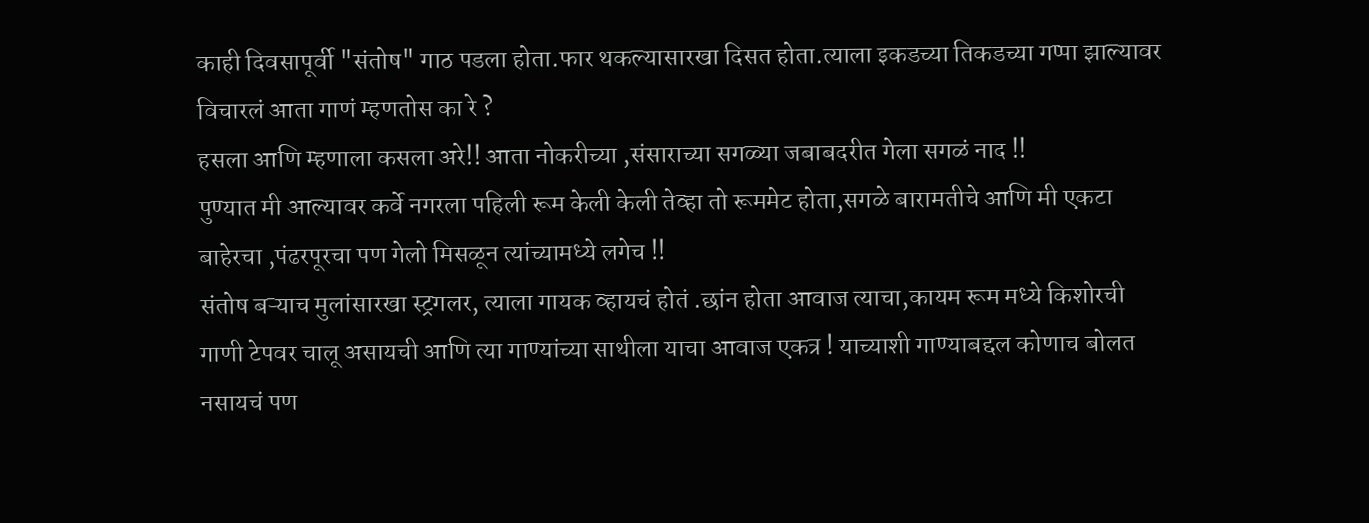काही दिवसापूर्वी "संतोष" गाठ पडला होता.फार थकल्यासारखा दिसत होता.त्याला इकडच्या तिकडच्या गप्पा झाल्यावर विचारलं आता गाणं म्हणतोस का रे ?
हसला आणि म्हणाला कसला अरे!! आता नोकरीच्या ,संसाराच्या सगळ्या जबाबदरीत गेला सगळं नाद !!
पुण्यात मी आल्यावर कर्वे नगरला पहिली रूम केली केली तेव्हा तो रूममेट होता,सगळे बारामतीचे आणि मी एकटा बाहेरचा ,पंढरपूरचा पण गेलो मिसळून त्यांच्यामध्ये लगेच !!
संतोष बऱ्याच मुलांसारखा स्ट्रगलर, त्याला गायक व्हायचं होतं .छांन होता आवाज त्याचा,कायम रूम मध्ये किशोरची गाणी टेपवर चालू असायची आणि त्या गाण्यांच्या साथीला याचा आवाज एकत्र ! याच्याशी गाण्याबद्दल कोणाच बोलत नसायचं पण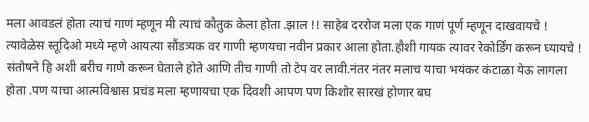मला आवडलं होता त्याचं गाणं म्हणून मी त्याचं कौतुक केला होता .झाल !! साहेब दररोज मला एक गाणं पूर्ण म्हणून दाखवायचे !
त्यावेळेस स्तूदिओ मध्ये म्हणे आयत्या सौंडत्र्यक वर गाणी म्हणयचा नवीन प्रकार आला होता.हौशी गायक त्यावर रेकोर्डिंग करून घ्यायचे ! संतोषने हि अशी बरीच गाणे करून घेताले होते आणि तीच गाणी तो टेप वर लावी.नंतर नंतर मलाच याचा भयंकर कंटाळा येऊ लागला होता .पण याचा आत्मविश्वास प्रचंड मला म्हणायचा एक दिवशी आपण पण किशोर सारखं होणार बघ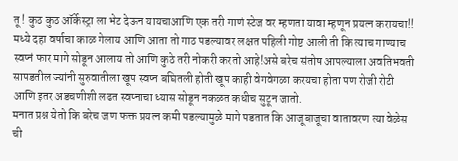तू ! कुठ कुठ ऑर्केस्ट्रा ला भेट देऊन यायचाआणि एक तरी गाणं स्टेज वर म्हणता यावा म्हणून प्रयत्न करायचा!!
मध्ये दहा वर्षाचा काळ गेलाय आणि आता तो गाठ पडल्यावर लक्षत पहिली गोष्ट आली ती कि त्याच गाण्याच स्वप्नं फार मागे सोडून आलाय तो आणि कुठे तरी नोकरी करतो आहे!असे बरेच संतोष आपल्याला अवतिभवती सापडतील ज्यांनी सुरुवातीला खूप स्वप्न बघितली होती खूप काही वेगवेगळा करयचा होता पण रोजी रोटी आणि इतर अडचणीशी लढत स्वप्नाचा ध्यास सोडून नकळत कधीच सुटून जातो.
मनात प्रश्न येतो कि बरेच जण फक्त प्रयत्न कमी पडल्यामुळे मागे पडतात कि आजूबाजूचा वातावरण त्या वेळेस ची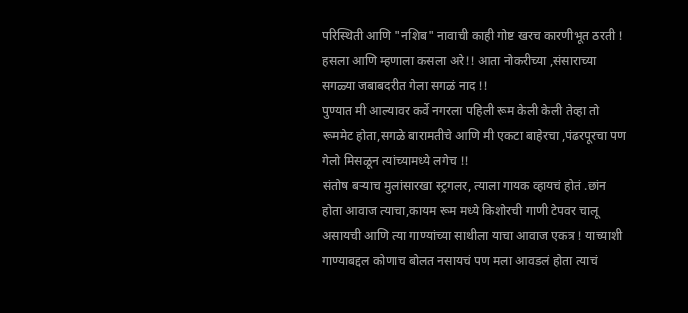परिस्थिती आणि "नशिब" नावाची काही गोष्ट खरच कारणीभूत ठरती !
हसला आणि म्हणाला कसला अरे!! आता नोकरीच्या ,संसाराच्या सगळ्या जबाबदरीत गेला सगळं नाद !!
पुण्यात मी आल्यावर कर्वे नगरला पहिली रूम केली केली तेव्हा तो रूममेट होता,सगळे बारामतीचे आणि मी एकटा बाहेरचा ,पंढरपूरचा पण गेलो मिसळून त्यांच्यामध्ये लगेच !!
संतोष बऱ्याच मुलांसारखा स्ट्रगलर, त्याला गायक व्हायचं होतं .छांन होता आवाज त्याचा,कायम रूम मध्ये किशोरची गाणी टेपवर चालू असायची आणि त्या गाण्यांच्या साथीला याचा आवाज एकत्र ! याच्याशी गाण्याबद्दल कोणाच बोलत नसायचं पण मला आवडलं होता त्याचं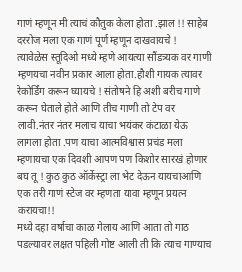गाणं म्हणून मी त्याचं कौतुक केला होता .झाल !! साहेब दररोज मला एक गाणं पूर्ण म्हणून दाखवायचे !
त्यावेळेस स्तूदिओ मध्ये म्हणे आयत्या सौंडत्र्यक वर गाणी म्हणयचा नवीन प्रकार आला होता.हौशी गायक त्यावर रेकोर्डिंग करून घ्यायचे ! संतोषने हि अशी बरीच गाणे करून घेताले होते आणि तीच गाणी तो टेप वर लावी.नंतर नंतर मलाच याचा भयंकर कंटाळा येऊ लागला होता .पण याचा आत्मविश्वास प्रचंड मला म्हणायचा एक दिवशी आपण पण किशोर सारखं होणार बघ तू ! कुठ कुठ ऑर्केस्ट्रा ला भेट देऊन यायचाआणि एक तरी गाणं स्टेज वर म्हणता यावा म्हणून प्रयत्न करायचा!!
मध्ये दहा वर्षाचा काळ गेलाय आणि आता तो गाठ पडल्यावर लक्षत पहिली गोष्ट आली ती कि त्याच गाण्याच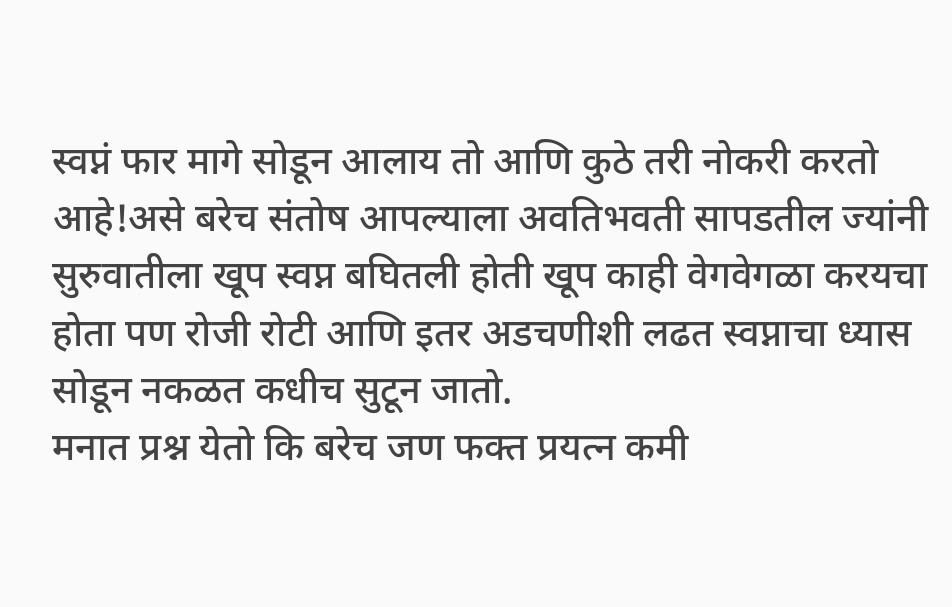स्वप्नं फार मागे सोडून आलाय तो आणि कुठे तरी नोकरी करतो आहे!असे बरेच संतोष आपल्याला अवतिभवती सापडतील ज्यांनी सुरुवातीला खूप स्वप्न बघितली होती खूप काही वेगवेगळा करयचा होता पण रोजी रोटी आणि इतर अडचणीशी लढत स्वप्नाचा ध्यास सोडून नकळत कधीच सुटून जातो.
मनात प्रश्न येतो कि बरेच जण फक्त प्रयत्न कमी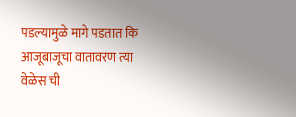पडल्यामुळे मागे पडतात कि आजूबाजूचा वातावरण त्या वेळेस ची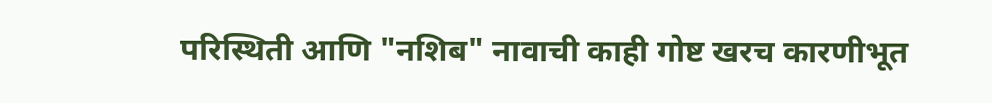परिस्थिती आणि "नशिब" नावाची काही गोष्ट खरच कारणीभूत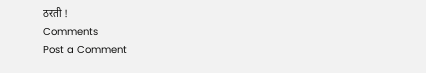ठरती !
Comments
Post a Comment